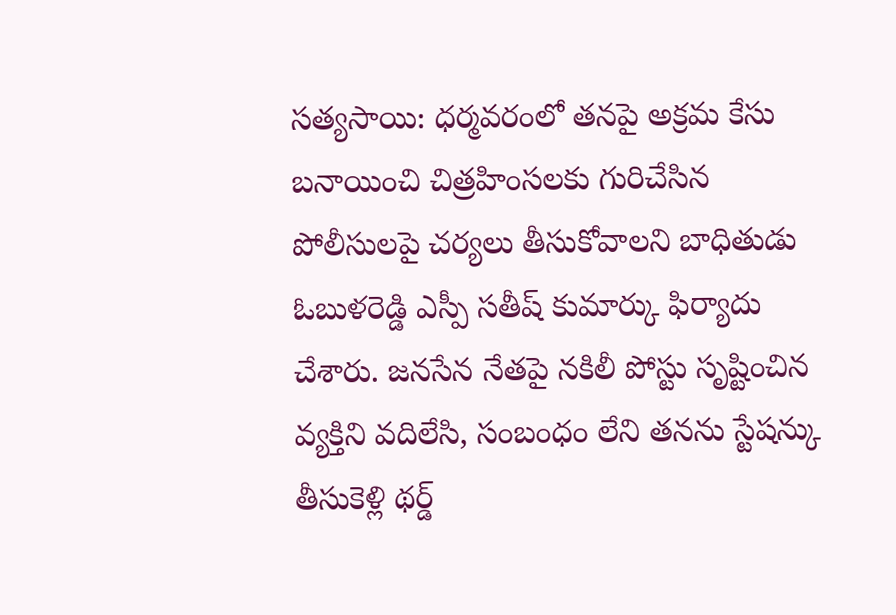సత్యసాయి: ధర్మవరంలో తనపై అక్రమ కేసు బనాయించి చిత్రహింసలకు గురిచేసిన పోలీసులపై చర్యలు తీసుకోవాలని బాధితుడు ఓబుళరెడ్డి ఎస్పీ సతీష్ కుమార్కు ఫిర్యాదు చేశారు. జనసేన నేతపై నకిలీ పోస్టు సృష్టించిన వ్యక్తిని వదిలేసి, సంబంధం లేని తనను స్టేషన్కు తీసుకెళ్లి థర్డ్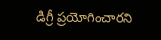డిగ్రీ ప్రయోగించారని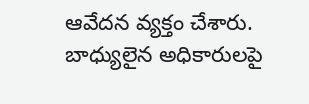ఆవేదన వ్యక్తం చేశారు. బాధ్యులైన అధికారులపై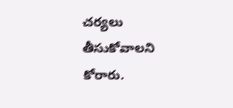చర్యలు తీసుకోవాలని కోరారు.